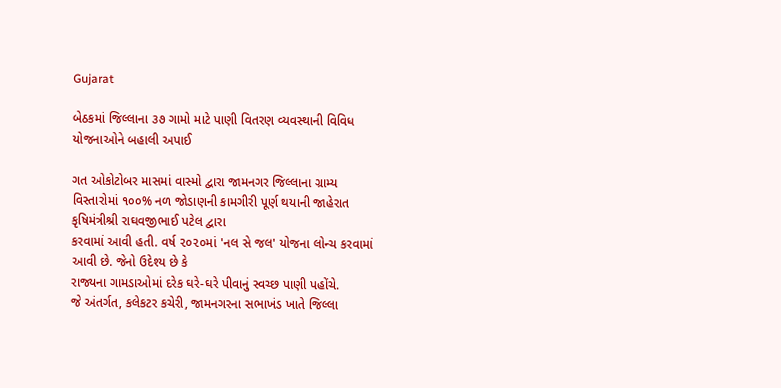Gujarat

બેઠકમાં જિલ્લાના ૩૭ ગામો માટે પાણી વિતરણ વ્યવસ્થાની વિવિધ યોજનાઓને બહાલી અપાઈ

ગત ઓકોટોબર માસમાં વાસ્મો દ્વારા જામનગર જિલ્લાના ગ્રામ્ય
વિસ્તારોમાં ૧૦૦% નળ જોડાણની કામગીરી પૂર્ણ થયાની જાહેરાત કૃષિમંત્રીશ્રી રાઘવજીભાઈ પટેલ દ્વારા
કરવામાં આવી હતી. વર્ષ ૨૦૨૦માં 'નલ સે જલ' યોજના લોન્ચ કરવામાં આવી છે. જેનો ઉદેશ્ય છે કે
રાજ્યના ગામડાઓમાં દરેક ઘરે-ઘરે પીવાનું સ્વચ્છ પાણી પહોંચે.
જે અંતર્ગત, કલેકટર કચેરી, જામનગરના સભાખંડ ખાતે જિલ્લા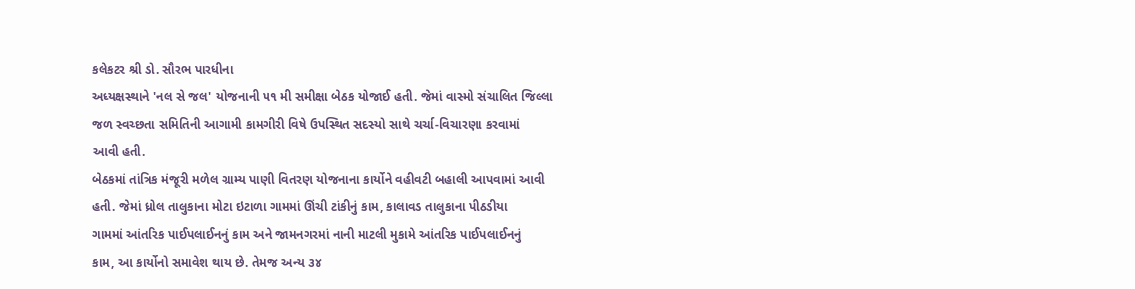કલેકટર શ્રી ડો. સૌરભ પારધીના
અધ્યક્ષસ્થાને 'નલ સે જલ' યોજનાની ૫૧ મી સમીક્ષા બેઠક યોજાઈ હતી. જેમાં વાસ્મો સંચાલિત જિલ્લા
જળ સ્વચ્છતા સમિતિની આગામી કામગીરી વિષે ઉપસ્થિત સદસ્યો સાથે ચર્ચા-વિચારણા કરવામાં
આવી હતી.
બેઠકમાં તાંત્રિક મંજૂરી મળેલ ગ્રામ્ય પાણી વિતરણ યોજનાના કાર્યોને વહીવટી બહાલી આપવામાં આવી
હતી. જેમાં ધ્રોલ તાલુકાના મોટા ઇટાળા ગામમાં ઊંચી ટાંકીનું કામ, કાલાવડ તાલુકાના પીઠડીયા
ગામમાં આંતરિક પાઈપલાઈનનું કામ અને જામનગરમાં નાની માટલી મુકામે આંતરિક પાઈપલાઈનનું
કામ, આ કાર્યોનો સમાવેશ થાય છે. તેમજ અન્ય ૩૪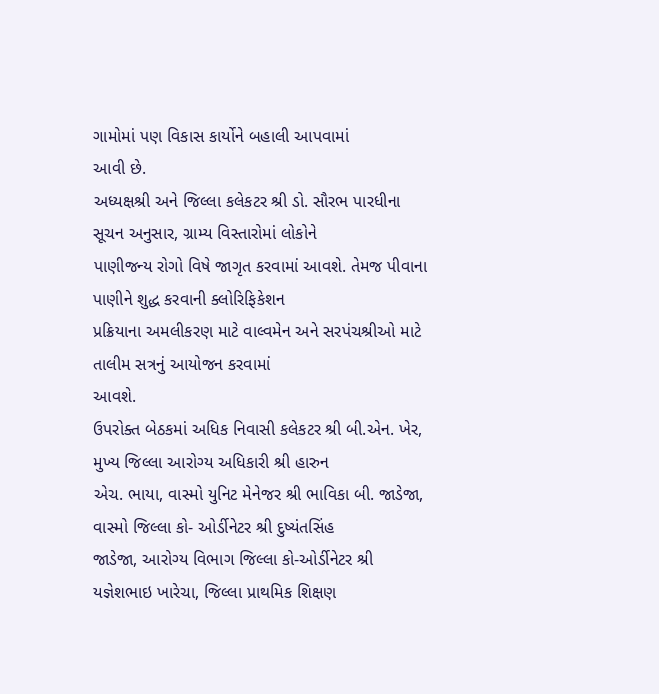ગામોમાં પણ વિકાસ કાર્યોને બહાલી આપવામાં
આવી છે.
અધ્યક્ષશ્રી અને જિલ્લા કલેકટર શ્રી ડો. સૌરભ પારધીના સૂચન અનુસાર, ગ્રામ્ય વિસ્તારોમાં લોકોને
પાણીજન્ય રોગો વિષે જાગૃત કરવામાં આવશે. તેમજ પીવાના પાણીને શુદ્ધ કરવાની ક્લોરિફિકેશન
પ્રક્રિયાના અમલીકરણ માટે વાલ્વમેન અને સરપંચશ્રીઓ માટે તાલીમ સત્રનું આયોજન કરવામાં
આવશે.
ઉપરોક્ત બેઠકમાં અધિક નિવાસી કલેકટર શ્રી બી.એન. ખેર, મુખ્ય જિલ્લા આરોગ્ય અધિકારી શ્રી હારુન
એચ. ભાયા, વાસ્મો યુનિટ મેનેજર શ્રી ભાવિકા બી. જાડેજા, વાસ્મો જિલ્લા કો- ઓર્ડીનેટર શ્રી દુષ્યંતસિંહ
જાડેજા, આરોગ્ય વિભાગ જિલ્લા કો-ઓર્ડીનેટર શ્રી યજ્ઞેશભાઇ ખારેચા, જિલ્લા પ્રાથમિક શિક્ષણ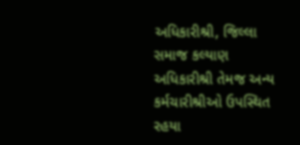અધિકારીશ્રી, જિલ્લા સમાજ કલ્યાણ અધિકારીશ્રી તેમજ અન્ય કર્મચારીશ્રીઓ ઉપસ્થિત રહયા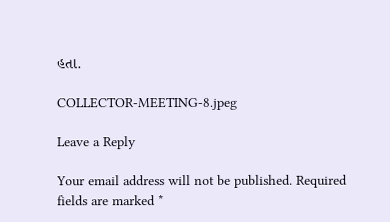હતા.

COLLECTOR-MEETING-8.jpeg

Leave a Reply

Your email address will not be published. Required fields are marked *